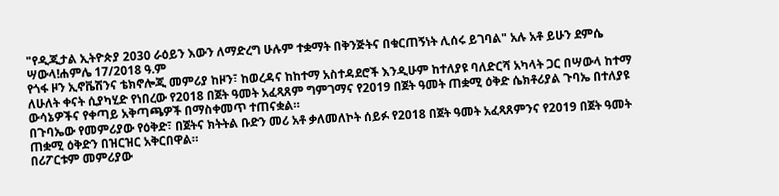"የዲጂታል ኢትዮጵያ 2030 ራዕይን እውን ለማድረግ ሁሉም ተቋማት በቅንጅትና በቁርጠኝነት ሊሰሩ ይገባል" አሉ አቶ ይሁን ደምሴ
ሣውላ!ሐምሌ 17/2018 ዓ.ም
የጎፋ ዞን ኢኖቬሽንና ቴክኖሎጂ መምሪያ ከዞን፣ ከወረዳና ከከተማ አስተዳደሮች እንዲሁም ከተለያዩ ባለድርሻ አካላት ጋር በሣውላ ከተማ ለሁለት ቀናት ሲያካሂድ የነበረው የ2018 በጀት ዓመት አፈጻጸም ግምገማና የ2019 በጀት ዓመት ጠቋሚ ዕቅድ ሴክቶሪያል ጉባኤ በተለያዩ ውሳኔዎችና የቀጣይ አቅጣጫዎች በማስቀመጥ ተጠናቋል።
በጉባኤው የመምሪያው የዕቅድ፣ በጀትና ክትትል ቡድን መሪ አቶ ቃለመለኮት ሰይፉ የ2018 በጀት ዓመት አፈጻጸምንና የ2019 በጀት ዓመት ጠቋሚ ዕቅድን በዝርዝር አቅርበዋል።
በሪፖርቱም መምሪያው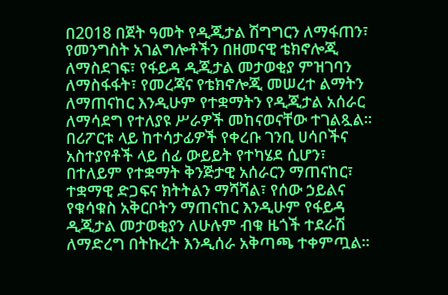በ2018 በጀት ዓመት የዲጂታል ሽግግርን ለማፋጠን፣ የመንግስት አገልግሎቶችን በዘመናዊ ቴክኖሎጂ ለማስደገፍ፣ የፋይዳ ዲጂታል መታወቂያ ምዝገባን ለማስፋፋት፣ የመረጃና የቴክኖሎጂ መሠረተ ልማትን ለማጠናከር እንዲሁም የተቋማትን የዲጂታል አሰራር ለማሳደግ የተለያዩ ሥራዎች መከናወናቸው ተገልጿል።
በሪፖርቱ ላይ ከተሳታፊዎች የቀረቡ ገንቢ ሀሳቦችና አስተያየቶች ላይ ሰፊ ውይይት የተካሄደ ሲሆን፣ በተለይም የተቋማት ቅንጅታዊ አሰራርን ማጠናከር፣ ተቋማዊ ድጋፍና ክትትልን ማሻሻል፣ የሰው ኃይልና የቁሳቁስ አቅርቦትን ማጠናከር እንዲሁም የፋይዳ ዲጂታል መታወቂያን ለሁሉም ብቁ ዜጎች ተደራሽ ለማድረግ በትኩረት እንዲሰራ አቅጣጫ ተቀምጧል።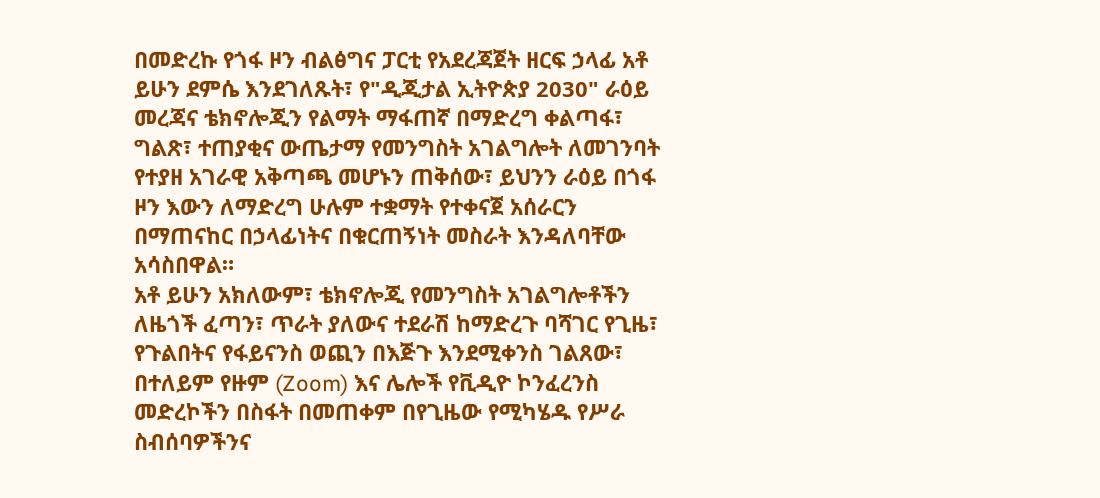በመድረኩ የጎፋ ዞን ብልፅግና ፓርቲ የአደረጃጀት ዘርፍ ኃላፊ አቶ ይሁን ደምሴ እንደገለጹት፣ የ"ዲጂታል ኢትዮጵያ 2030" ራዕይ መረጃና ቴክኖሎጂን የልማት ማፋጠኛ በማድረግ ቀልጣፋ፣ ግልጽ፣ ተጠያቂና ውጤታማ የመንግስት አገልግሎት ለመገንባት የተያዘ አገራዊ አቅጣጫ መሆኑን ጠቅሰው፣ ይህንን ራዕይ በጎፋ ዞን እውን ለማድረግ ሁሉም ተቋማት የተቀናጀ አሰራርን በማጠናከር በኃላፊነትና በቁርጠኝነት መስራት እንዳለባቸው አሳስበዋል።
አቶ ይሁን አክለውም፣ ቴክኖሎጂ የመንግስት አገልግሎቶችን ለዜጎች ፈጣን፣ ጥራት ያለውና ተደራሽ ከማድረጉ ባሻገር የጊዜ፣ የጉልበትና የፋይናንስ ወጪን በእጅጉ እንደሚቀንስ ገልጸው፣ በተለይም የዙም (Zoom) እና ሌሎች የቪዲዮ ኮንፈረንስ መድረኮችን በስፋት በመጠቀም በየጊዜው የሚካሄዱ የሥራ ስብሰባዎችንና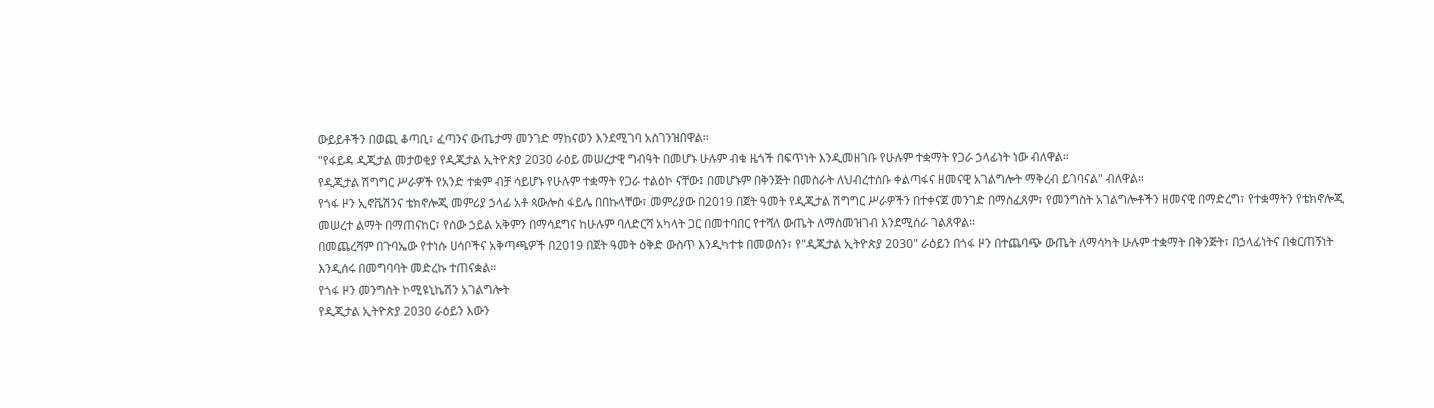ውይይቶችን በወጪ ቆጣቢ፣ ፈጣንና ውጤታማ መንገድ ማከናወን እንደሚገባ አስገንዝበዋል።
"የፋይዳ ዲጂታል መታወቂያ የዲጂታል ኢትዮጵያ 2030 ራዕይ መሠረታዊ ግብዓት በመሆኑ ሁሉም ብቁ ዜጎች በፍጥነት እንዲመዘገቡ የሁሉም ተቋማት የጋራ ኃላፊነት ነው ብለዋል።
የዲጂታል ሽግግር ሥራዎች የአንድ ተቋም ብቻ ሳይሆኑ የሁሉም ተቋማት የጋራ ተልዕኮ ናቸው፤ በመሆኑም በቅንጅት በመስራት ለህብረተሰቡ ቀልጣፋና ዘመናዊ አገልግሎት ማቅረብ ይገባናል" ብለዋል።
የጎፋ ዞን ኢኖቬሽንና ቴክኖሎጂ መምሪያ ኃላፊ አቶ ጳውሎስ ፋይሌ በበኩላቸው፣ መምሪያው በ2019 በጀት ዓመት የዲጂታል ሽግግር ሥራዎችን በተቀናጀ መንገድ በማስፈጸም፣ የመንግስት አገልግሎቶችን ዘመናዊ በማድረግ፣ የተቋማትን የቴክኖሎጂ መሠረተ ልማት በማጠናከር፣ የሰው ኃይል አቅምን በማሳደግና ከሁሉም ባለድርሻ አካላት ጋር በመተባበር የተሻለ ውጤት ለማስመዝገብ እንደሚሰራ ገልጸዋል።
በመጨረሻም በጉባኤው የተነሱ ሀሳቦችና አቅጣጫዎች በ2019 በጀት ዓመት ዕቅድ ውስጥ እንዲካተቱ በመወሰን፣ የ"ዲጂታል ኢትዮጵያ 2030" ራዕይን በጎፋ ዞን በተጨባጭ ውጤት ለማሳካት ሁሉም ተቋማት በቅንጅት፣ በኃላፊነትና በቁርጠኝነት እንዲሰሩ በመግባባት መድረኩ ተጠናቋል።
የጎፋ ዞን መንግስት ኮሚዩኒኬሽን አገልግሎት
የዲጂታል ኢትዮጵያ 2030 ራዕይን እውን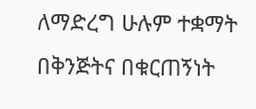ለማድረግ ሁሉም ተቋማት በቅንጅትና በቁርጠኝነት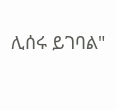ሊሰሩ ይገባል"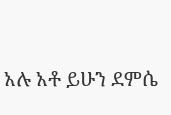አሉ አቶ ይሁን ደምሴ